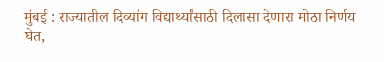मुंबई : राज्यातील दिव्यांग विद्यार्थ्यांसाठी दिलासा देणारा मोठा निर्णय घेत,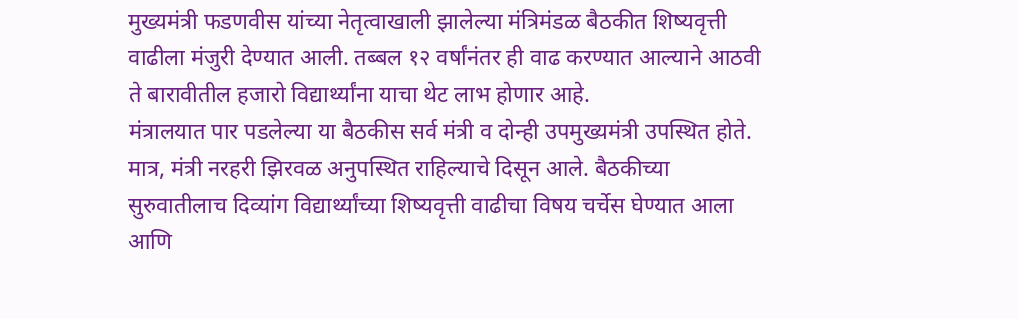मुख्यमंत्री फडणवीस यांच्या नेतृत्वाखाली झालेल्या मंत्रिमंडळ बैठकीत शिष्यवृत्ती वाढीला मंजुरी देण्यात आली. तब्बल १२ वर्षांनंतर ही वाढ करण्यात आल्याने आठवी ते बारावीतील हजारो विद्यार्थ्यांना याचा थेट लाभ होणार आहे.
मंत्रालयात पार पडलेल्या या बैठकीस सर्व मंत्री व दोन्ही उपमुख्यमंत्री उपस्थित होते. मात्र, मंत्री नरहरी झिरवळ अनुपस्थित राहिल्याचे दिसून आले. बैठकीच्या सुरुवातीलाच दिव्यांग विद्यार्थ्यांच्या शिष्यवृत्ती वाढीचा विषय चर्चेस घेण्यात आला आणि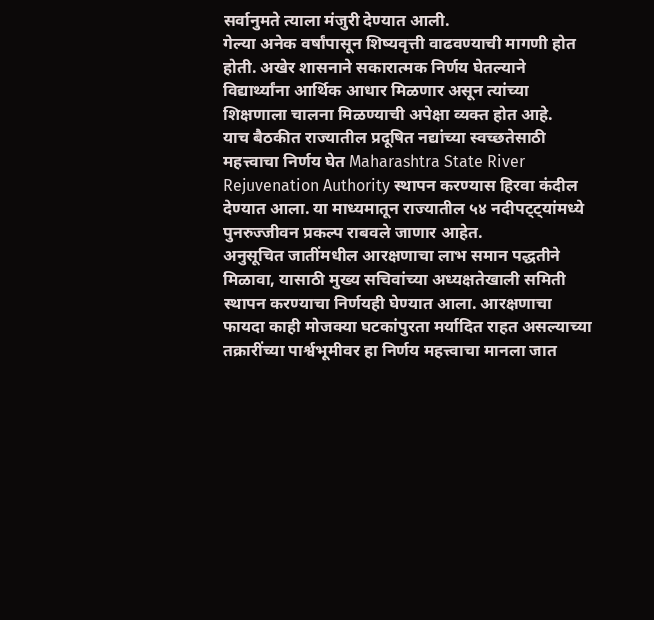सर्वानुमते त्याला मंजुरी देण्यात आली.
गेल्या अनेक वर्षांपासून शिष्यवृत्ती वाढवण्याची मागणी होत होती. अखेर शासनाने सकारात्मक निर्णय घेतल्याने विद्यार्थ्यांना आर्थिक आधार मिळणार असून त्यांच्या शिक्षणाला चालना मिळण्याची अपेक्षा व्यक्त होत आहे.
याच बैठकीत राज्यातील प्रदूषित नद्यांच्या स्वच्छतेसाठी महत्त्वाचा निर्णय घेत Maharashtra State River Rejuvenation Authority स्थापन करण्यास हिरवा कंदील देण्यात आला. या माध्यमातून राज्यातील ५४ नदीपट्ट्यांमध्ये पुनरुज्जीवन प्रकल्प राबवले जाणार आहेत.
अनुसूचित जातींमधील आरक्षणाचा लाभ समान पद्धतीने मिळावा, यासाठी मुख्य सचिवांच्या अध्यक्षतेखाली समिती स्थापन करण्याचा निर्णयही घेण्यात आला. आरक्षणाचा फायदा काही मोजक्या घटकांपुरता मर्यादित राहत असल्याच्या तक्रारींच्या पार्श्वभूमीवर हा निर्णय महत्त्वाचा मानला जात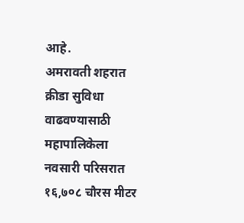आहे.
अमरावती शहरात क्रीडा सुविधा वाढवण्यासाठी महापालिकेला नवसारी परिसरात १६,७०८ चौरस मीटर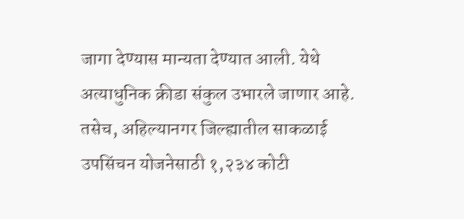जागा देण्यास मान्यता देण्यात आली. येथे अत्याधुनिक क्रीडा संकुल उभारले जाणार आहे.
तसेच, अहिल्यानगर जिल्ह्यातील साकळाई उपसिंचन योजनेसाठी १,२३४ कोटी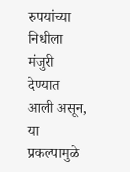रुपयांच्या निधीला मंजुरी देण्यात आली असून, या प्रकल्पामुळे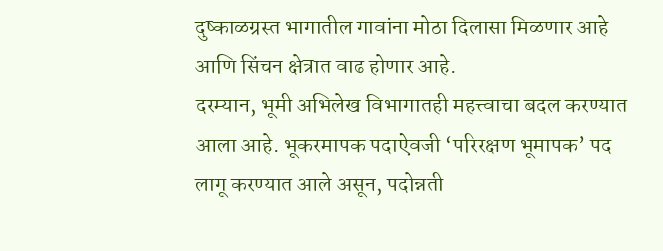दुष्काळग्रस्त भागातील गावांना मोठा दिलासा मिळणार आहे आणि सिंचन क्षेत्रात वाढ होणार आहे.
दरम्यान, भूमी अभिलेख विभागातही महत्त्वाचा बदल करण्यात आला आहे. भूकरमापक पदाऐवजी ‘परिरक्षण भूमापक’ पद लागू करण्यात आले असून, पदोन्नती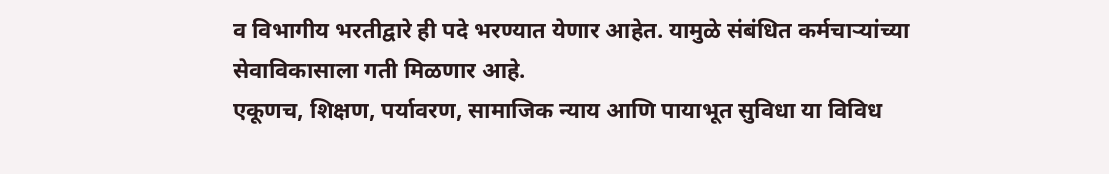व विभागीय भरतीद्वारे ही पदे भरण्यात येणार आहेत. यामुळे संबंधित कर्मचाऱ्यांच्या सेवाविकासाला गती मिळणार आहे.
एकूणच, शिक्षण, पर्यावरण, सामाजिक न्याय आणि पायाभूत सुविधा या विविध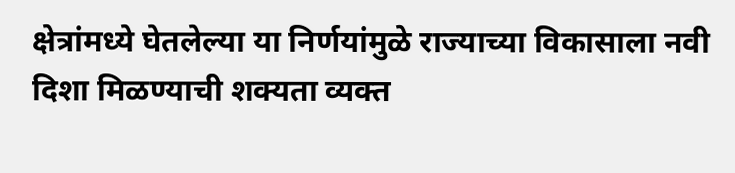क्षेत्रांमध्ये घेतलेल्या या निर्णयांमुळे राज्याच्या विकासाला नवी दिशा मिळण्याची शक्यता व्यक्त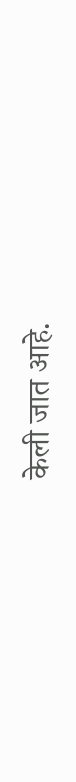केली जात आहे.